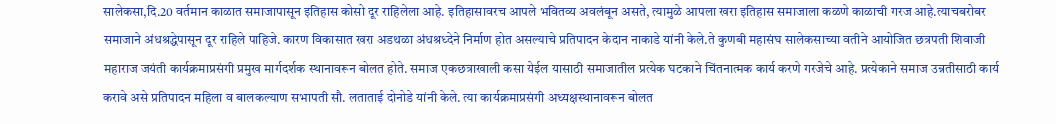सालेकसा,दि.20 वर्तमान काळात समाजापासून इतिहास कोसो दूर राहिलेला आहे. इतिहासावरच आपले भवितव्य अवलंबून असते, त्यामुळे आपला खरा इतिहास समाजाला कळणे काळाची गरज आहे.त्याचबरोबर समाजाने अंधश्रद्धेपासून दूर राहिले पाहिजे. कारण विकासात खरा अडथळा अंधश्रध्देने निर्माण होत असल्याचे प्रतिपादन केदान नाकाडे यांनी केले.ते कुणबी महासंघ सालेकसाच्या वतीने आयोजित छत्रपती शिवाजी महाराज जयंती कार्यक्रमाप्रसंगी प्रमुख मार्गदर्शक स्थानावरून बोलत होते. समाज एकछत्राखाली कसा येईल यासाठी समाजातील प्रत्येक घटकाने चिंतनात्मक कार्य करणे गरजेचे आहे. प्रत्येकाने समाज उन्नतीसाठी कार्य करावे असे प्रतिपादन महिला व बालकल्याण सभापती सौ. लताताई दोनोडे यांनी केले. त्या कार्यक्रमाप्रसंगी अध्यक्षस्थानावरून बोलत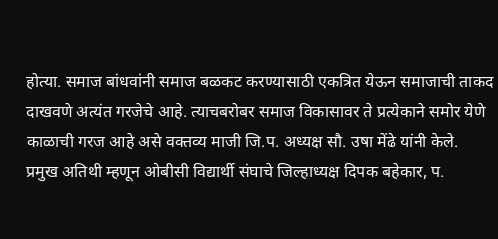होत्या. समाज बांधवांनी समाज बळकट करण्यासाठी एकत्रित येऊन समाजाची ताकद दाखवणे अत्यंत गरजेचे आहे. त्याचबरोबर समाज विकासावर ते प्रत्येकाने समोर येणे काळाची गरज आहे असे वक्तव्य माजी जि.प. अध्यक्ष सौ. उषा मेंढे यांनी केले.
प्रमुख अतिथी म्हणून ओबीसी विद्यार्थी संघाचे जिल्हाध्यक्ष दिपक बहेकार, प.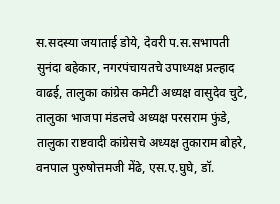स.सदस्या जयाताई डोये, देवरी प.स.सभापती सुनंदा बहेकार, नगरपंचायतचे उपाध्यक्ष प्रल्हाद वाढई, तालुका कांग्रेस कमेटी अध्यक्ष वासुदेव चुटे, तालुका भाजपा मंडलचे अध्यक्ष परसराम फुंडे, तालुका राष्टवादी कांग्रेसचे अध्यक्ष तुकाराम बोहरे, वनपाल पुरुषोत्तमजी मेंढे, एस.ए.घुघे, डॉ.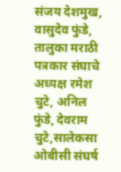संजय देशमुख, वासुदेव फुंडे, तालुका मराठी पत्रकार संघाचे अध्यक्ष रमेश चुटे, अनिल फुंडे, देवराम चुटे,सालेकसा ओबीसी संघर्ष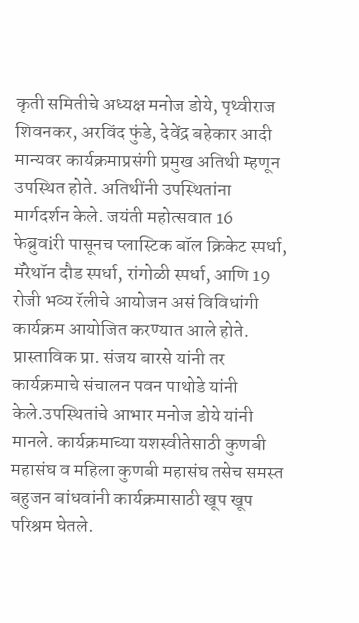कृती समितीचे अध्यक्ष मनोज डोये, पृथ्वीराज शिवनकर, अरविंद फुंडे, देवेंद्र बहेकार आदी मान्यवर कार्यक्रमाप्रसंगी प्रमुख अतिथी म्हणून उपस्थित होते. अतिथींनी उपस्थितांना मार्गदर्शन केले. जयंती महोत्सवात 16 फेब्रुवiरी पासूनच प्लास्टिक बॉल क्रिकेट स्पर्धा, मॅरेथॉन दौड स्पर्धा, रांगोळी स्पर्धा, आणि 19 रोजी भव्य रॅलीचे आयोजन असं विविधांगी कार्यक्रम आयोजित करण्यात आले होते. प्रास्ताविक प्रा. संजय बारसे यांनी तर कार्यक्रमाचे संचालन पवन पाथोडे यांनी केले.उपस्थितांचे आभार मनोज डोये यांनी मानले. कार्यक्रमाच्या यशस्वीतेसाठी कुणबी महासंघ व महिला कुणबी महासंघ तसेच समस्त बहुजन बांधवांनी कार्यक्रमासाठी खूप खूप परिश्रम घेतले.